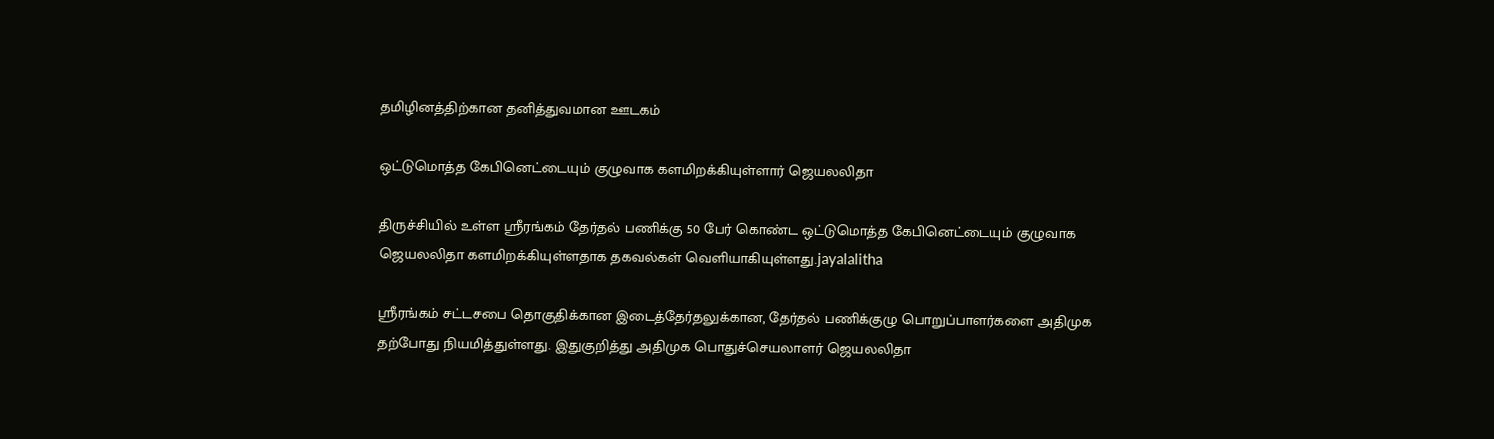தமிழினத்திற்கான தனித்துவமான ஊடகம்

ஒட்டுமொத்த கேபினெட்டையும் குழுவாக களமிறக்கியுள்ளார் ஜெயலலிதா

திருச்சியில் உள்ள ஸ்ரீரங்கம் தேர்தல் பணிக்கு 50 பேர் கொண்ட ஒட்டுமொத்த கேபினெட்டையும் குழுவாக ஜெயலலிதா களமிறக்கியுள்ளதாக தகவல்கள் வெளியாகியுள்ளது.jayalalitha

ஸ்ரீரங்கம் சட்டசபை தொகுதிக்கான இடைத்தேர்தலுக்கான, தேர்தல் பணிக்குழு பொறுப்பாளர்களை அதிமுக தற்போது நியமித்துள்ளது. இதுகுறித்து அதிமுக பொதுச்செயலாளர் ஜெயலலிதா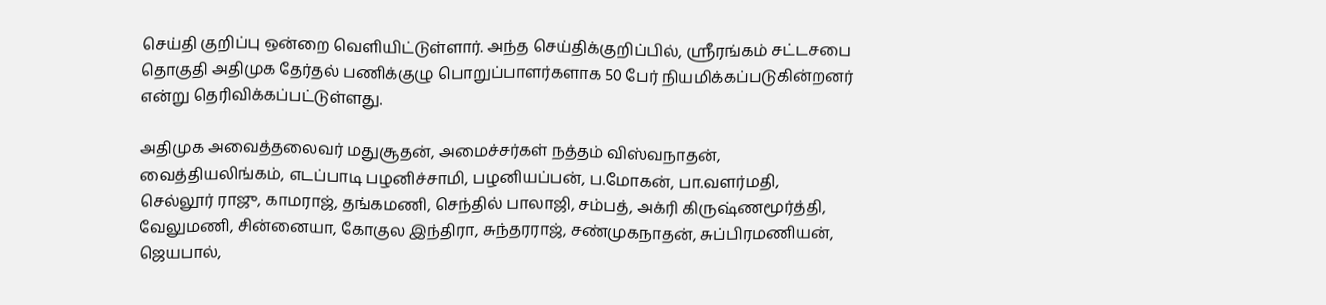செய்தி குறிப்பு ஒன்றை வெளியிட்டுள்ளார். அந்த செய்திக்குறிப்பில், ஸ்ரீரங்கம் சட்டசபை தொகுதி அதிமுக தேர்தல் பணிக்குழு பொறுப்பாளர்களாக 50 பேர் நியமிக்கப்படுகின்றனர் என்று தெரிவிக்கப்பட்டுள்ளது.

அதிமுக அவைத்தலைவர் மதுசூதன், அமைச்சர்கள் நத்தம் விஸ்வநாதன், வைத்தியலிங்கம், எடப்பாடி பழனிச்சாமி, பழனியப்பன், ப.மோகன், பா.வளர்மதி, செல்லூர் ராஜு, காமராஜ், தங்கமணி, செந்தில் பாலாஜி, சம்பத், அக்ரி கிருஷ்ணமூர்த்தி, வேலுமணி, சின்னையா, கோகுல இந்திரா, சுந்தரராஜ், சண்முகநாதன், சுப்பிரமணியன், ஜெயபால்,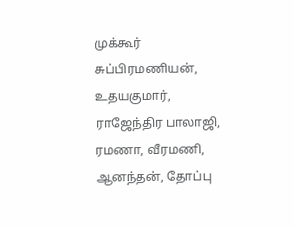முக்கூர் சுப்பிரமணியன், உதயகுமார், ராஜேந்திர பாலாஜி, ரமணா, வீரமணி, ஆனந்தன், தோப்பு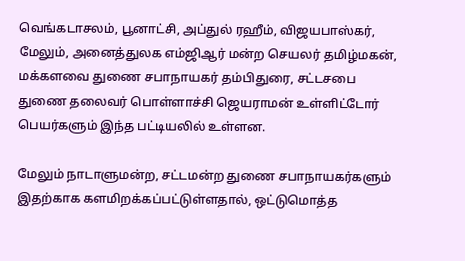வெங்கடாசலம், பூனாட்சி, அப்துல் ரஹீம், விஜயபாஸ்கர், மேலும், அனைத்துலக எம்ஜிஆர் மன்ற செயலர் தமிழ்மகன், மக்களவை துணை சபாநாயகர் தம்பிதுரை, சட்டசபை துணை தலைவர் பொள்ளாச்சி ஜெயராமன் உள்ளிட்டோர் பெயர்களும் இந்த பட்டியலில் உள்ளன.

மேலும் நாடாளுமன்ற, சட்டமன்ற துணை சபாநாயகர்களும் இதற்காக களமிறக்கப்பட்டுள்ளதால், ஒட்டுமொத்த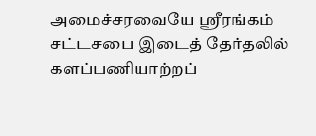அமைச்சரவையே ஸ்ரீரங்கம் சட்டசபை இடைத் தேர்தலில் களப்பணியாற்றப்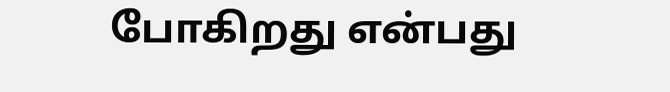போகிறது என்பது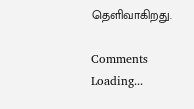தெளிவாகிறது.

Comments
Loading...